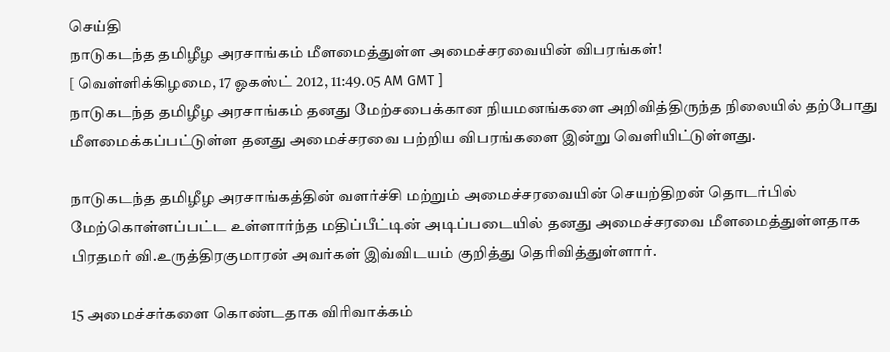செய்தி
நாடுகடந்த தமிழீழ அரசாங்கம் மீளமைத்துள்ள அமைச்சரவையின் விபரங்கள்!
[ வெள்ளிக்கிழமை, 17 ஓகஸ்ட் 2012, 11:49.05 AM GMT ]
நாடுகடந்த தமிழீழ அரசாங்கம் தனது மேற்சபைக்கான நியமனங்களை அறிவித்திருந்த நிலையில் தற்போது மீளமைக்கப்பட்டுள்ள தனது அமைச்சரவை பற்றிய விபரங்களை இன்று வெளியிட்டுள்ளது.

நாடுகடந்த தமிழீழ அரசாங்கத்தின் வளர்ச்சி மற்றும் அமைச்சரவையின் செயற்திறன் தொடர்பில் மேற்கொள்ளப்பட்ட உள்ளார்ந்த மதிப்பீட்டின் அடிப்படையில் தனது அமைச்சரவை மீளமைத்துள்ளதாக பிரதமர் வி.உருத்திரகுமாரன் அவர்கள் இவ்விடயம் குறித்து தெரிவித்துள்ளார்.

15 அமைச்சர்களை கொண்டதாக விரிவாக்கம்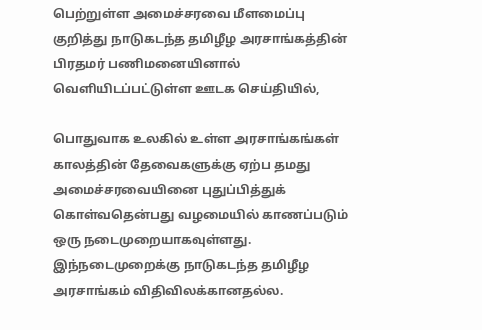பெற்றுள்ள அமைச்சரவை மீளமைப்பு குறித்து நாடுகடந்த தமிழீழ அரசாங்கத்தின் பிரதமர் பணிமனையினால் வெளியிடப்பட்டுள்ள ஊடக செய்தியில்,

பொதுவாக உலகில் உள்ள அரசாங்கங்கள் காலத்தின் தேவைகளுக்கு ஏற்ப தமது அமைச்சரவையினை புதுப்பித்துக் கொள்வதென்பது வழமையில் காணப்படும் ஒரு நடைமுறையாகவுள்ளது. இந்நடைமுறைக்கு நாடுகடந்த தமிழீழ அரசாங்கம் விதிவிலக்கானதல்ல.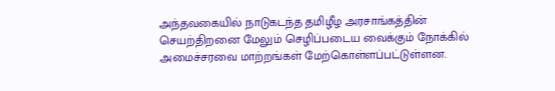அந்தவகையில் நாடுகடந்த தமிழீழ அரசாங்கத்தின் செயற்திறனை மேலும் செழிப்படைய வைக்கும் நோக்கில் அமைச்சரவை மாற்றங்கள் மேற்கொள்ளப்பட்டுள்ளன.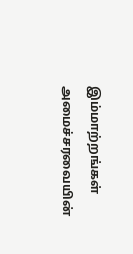இம்மாற்றங்கள் அமைச்சரவையின்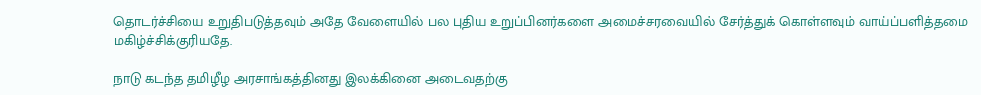தொடர்ச்சியை உறுதிபடுத்தவும் அதே வேளையில் பல புதிய உறுப்பினர்களை அமைச்சரவையில் சேர்த்துக் கொள்ளவும் வாய்ப்பளித்தமை மகிழ்ச்சிக்குரியதே.

நாடு கடந்த தமிழீழ அரசாங்கத்தினது இலக்கினை அடைவதற்கு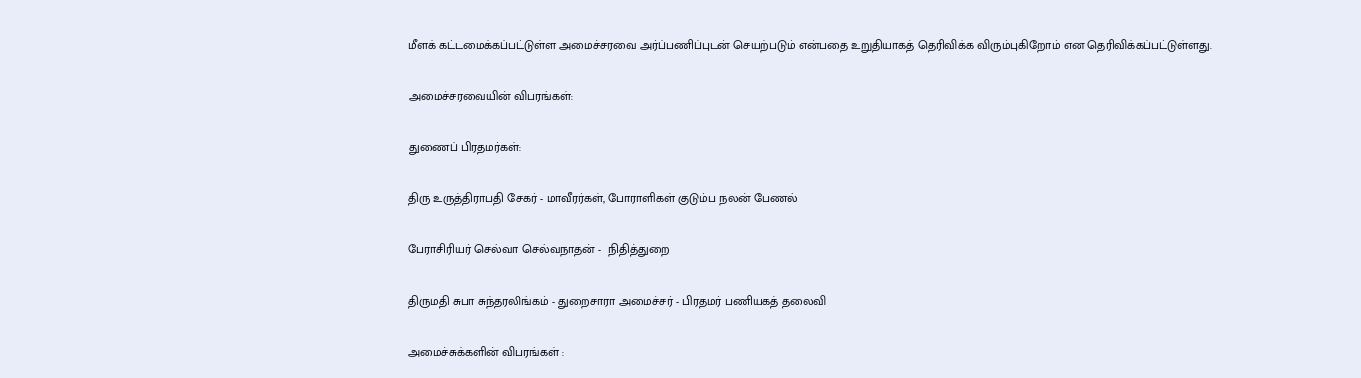மீளக் கட்டமைக்கப்பட்டுள்ள அமைச்சரவை அர்ப்பணிப்புடன் செயற்படும் என்பதை உறுதியாகத் தெரிவிக்க விரும்புகிறோம் என தெரிவிக்கப்பட்டுள்ளது.

அமைச்சரவையின் விபரங்கள்:

துணைப் பிரதமர்கள்:

திரு உருத்திராபதி சேகர் - மாவீரர்கள், போராளிகள் குடும்ப நலன் பேணல்

பேராசிரியர் செல்வா செல்வநாதன் -  நிதித்துறை

திருமதி சுபா சுந்தரலிங்கம் - துறைசாரா அமைச்சர் - பிரதமர் பணியகத் தலைவி

அமைச்சுக்களின் விபரங்கள் :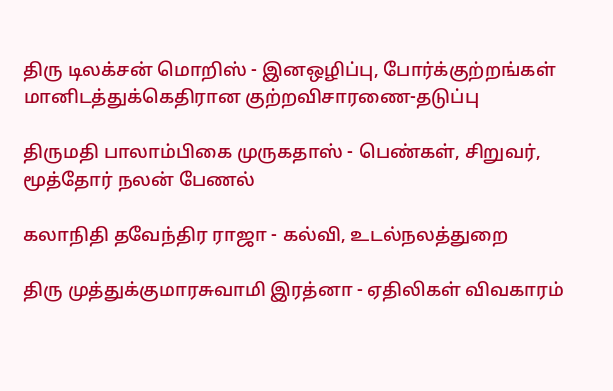திரு டிலக்சன் மொறிஸ் - இனஒழிப்பு, போர்க்குற்றங்கள் மானிடத்துக்கெதிரான குற்றவிசாரணை-தடுப்பு

திருமதி பாலாம்பிகை முருகதாஸ் - பெண்கள், சிறுவர், மூத்தோர் நலன் பேணல்

கலாநிதி தவேந்திர ராஜா - கல்வி, உடல்நலத்துறை

திரு முத்துக்குமாரசுவாமி இரத்னா - ஏதிலிகள் விவகாரம்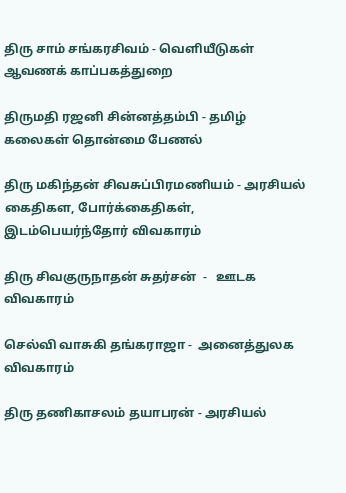திரு சாம் சங்கரசிவம் - வெளியீடுகள் ஆவணக் காப்பகத்துறை

திருமதி ரஜனி சின்னத்தம்பி - தமிழ் கலைகள் தொன்மை பேணல்

திரு மகிந்தன் சிவசுப்பிரமணியம் - அரசியல் கைதிகள, போர்க்கைதிகள், இடம்பெயர்ந்தோர் விவகாரம்

திரு சிவகுருநாதன் சுதர்சன்  -   ஊடக விவகாரம்

செல்வி வாசுகி தங்கராஜா -  அனைத்துலக விவகாரம்

திரு தணிகாசலம் தயாபரன் - அரசியல்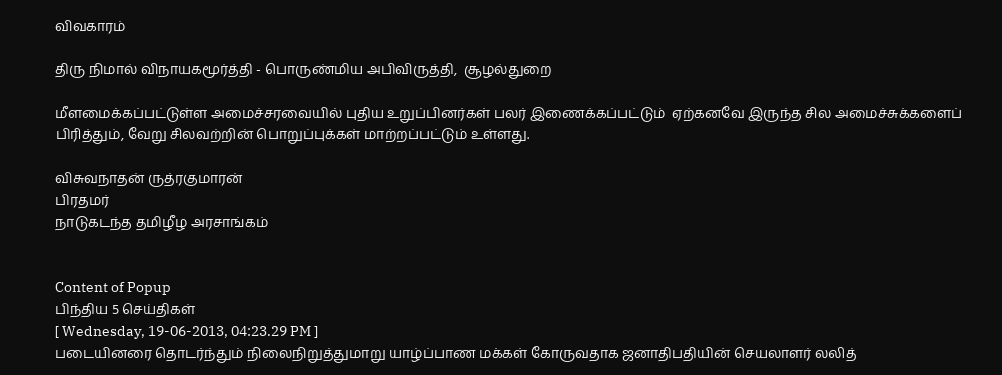விவகாரம்

திரு நிமால் விநாயகமூர்த்தி - பொருண்மிய அபிவிருத்தி,  சூழல்துறை

மீளமைக்கப்பட்டுள்ள அமைச்சரவையில் புதிய உறுப்பினர்கள் பலர் இணைக்கப்பட்டும்  ஏற்கனவே இருந்த சில அமைச்சுக்களைப் பிரித்தும், வேறு சிலவற்றின் பொறுப்புக்கள் மாற்றப்பட்டும் உள்ளது.

விசுவநாதன் ருத்ரகுமாரன்
பிரதமர்
நாடுகடந்த தமிழீழ அரசாங்கம்


Content of Popup
பிந்திய 5 செய்திகள்
[ Wednesday, 19-06-2013, 04:23.29 PM ]
படையினரை தொடர்ந்தும் நிலைநிறுத்துமாறு யாழ்ப்பாண மக்கள் கோருவதாக ஜனாதிபதியின் செயலாளர் லலித்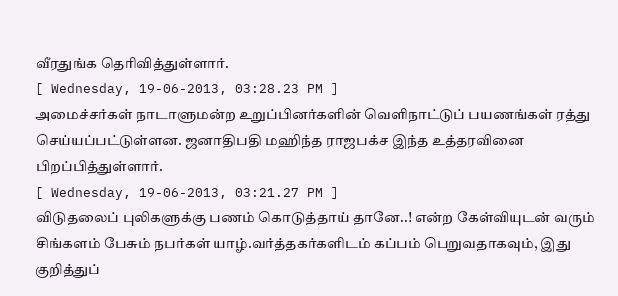வீரதுங்க தெரிவித்துள்ளார்.
[ Wednesday, 19-06-2013, 03:28.23 PM ]
அமைச்சர்கள் நாடாளுமன்ற உறுப்பினர்களின் வெளிநாட்டுப் பயணங்கள் ரத்து செய்யப்பட்டுள்ளன. ஜனாதிபதி மஹிந்த ராஜபக்ச இந்த உத்தரவினை பிறப்பித்துள்ளார்.
[ Wednesday, 19-06-2013, 03:21.27 PM ]
விடுதலைப் புலிகளுக்கு பணம் கொடுத்தாய் தானே..! என்ற கேள்வியுடன் வரும் சிங்களம் பேசும் நபர்கள் யாழ்.வர்த்தகர்களிடம் கப்பம் பெறுவதாகவும், இது குறித்துப்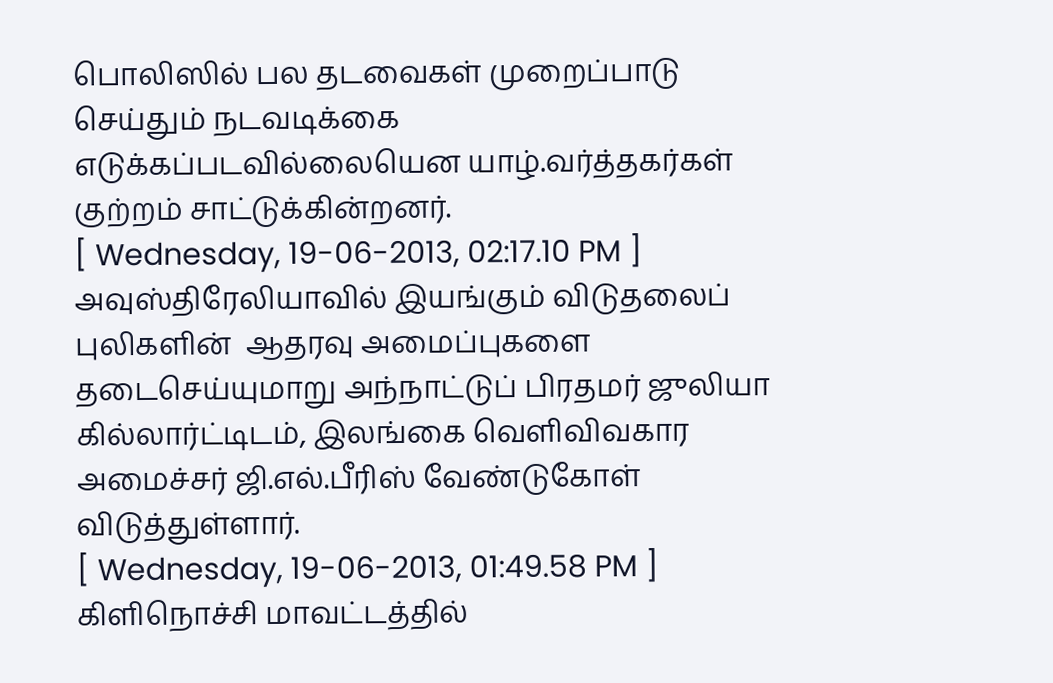பொலிஸில் பல தடவைகள் முறைப்பாடு செய்தும் நடவடிக்கை எடுக்கப்படவில்லையென யாழ்.வர்த்தகர்கள் குற்றம் சாட்டுக்கின்றனர்.
[ Wednesday, 19-06-2013, 02:17.10 PM ]
அவுஸ்திரேலியாவில் இயங்கும் விடுதலைப் புலிகளின்  ஆதரவு அமைப்புகளை தடைசெய்யுமாறு அந்நாட்டுப் பிரதமர் ஜுலியா கில்லார்ட்டிடம், இலங்கை வெளிவிவகார அமைச்சர் ஜி.எல்.பீரிஸ் வேண்டுகோள் விடுத்துள்ளார்.
[ Wednesday, 19-06-2013, 01:49.58 PM ]
கிளிநொச்சி மாவட்டத்தில்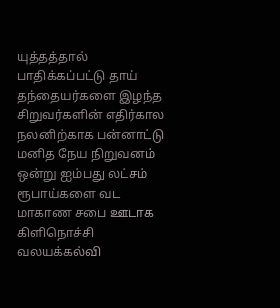யுத்தத்தால் பாதிக்கப்பட்டு தாய் தந்தையர்களை இழந்த சிறுவர்களின் எதிர்கால நலனிற்காக பன்னாட்டு மனித நேய நிறுவனம் ஒன்று ஐம்பது லட்சம் ரூபாய்களை வட மாகாண சபை ஊடாக கிளிநொச்சி வலயக்கல்வி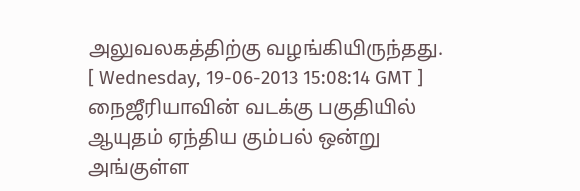அலுவலகத்திற்கு வழங்கியிருந்தது.
[ Wednesday, 19-06-2013 15:08:14 GMT ]
நைஜீரியாவின் வடக்கு பகுதியில் ஆயுதம் ஏந்திய கும்பல் ஒன்று அங்குள்ள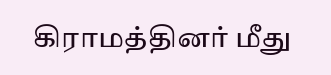கிராமத்தினர் மீது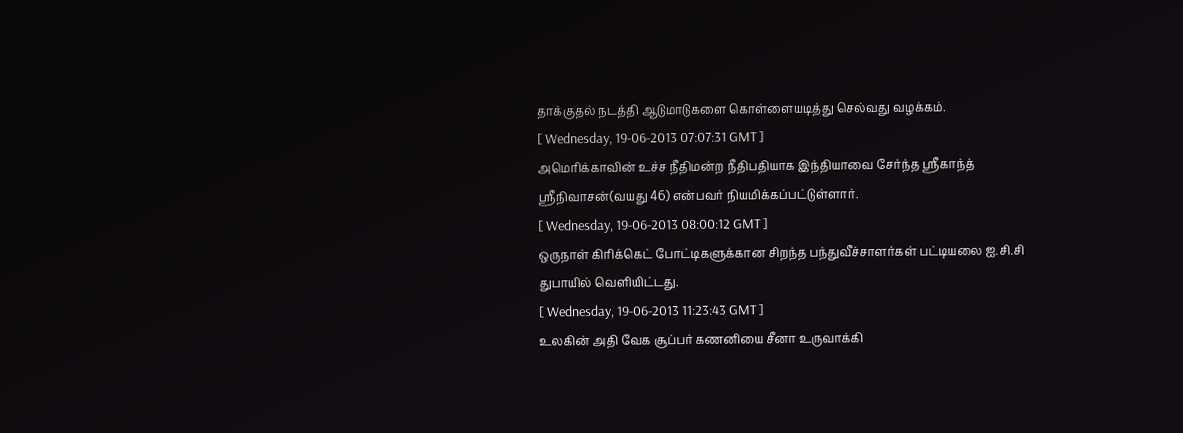தாக்குதல் நடத்தி ஆடுமாடுகளை கொள்ளையடித்து செல்வது வழக்கம்.
[ Wednesday, 19-06-2013 07:07:31 GMT ]
அமெரிக்காவின் உச்ச நீதிமன்ற நீதிபதியாக இந்தியாவை சேர்ந்த ஸ்ரீகாந்த் ஸ்ரீநிவாசன்(வயது 46) என்பவர் நியமிக்கப்பட்டுள்ளார்.
[ Wednesday, 19-06-2013 08:00:12 GMT ]
ஒருநாள் கிரிக்கெட் போட்டிகளுக்கான சிறந்த பந்துவீச்சாளர்கள் பட்டியலை ஐ.சி.சி துபாயில் வெளியிட்டது.
[ Wednesday, 19-06-2013 11:23:43 GMT ]
உலகின் அதி வேக சூப்பர் கணனியை சீனா உருவாக்கி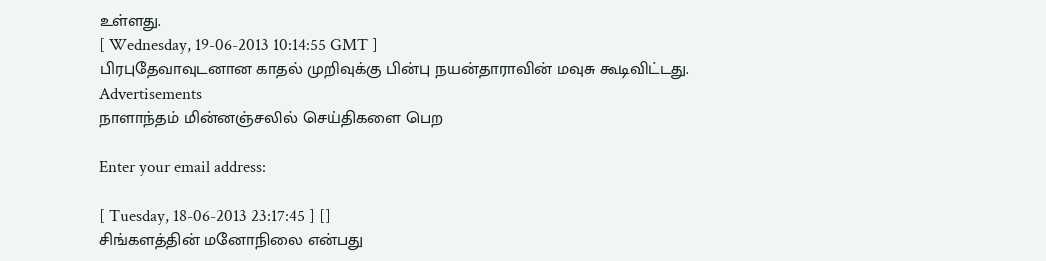உள்ளது.
[ Wednesday, 19-06-2013 10:14:55 GMT ]
பிரபுதேவாவுடனான காதல் முறிவுக்கு பின்பு நயன்தாராவின் மவுசு கூடிவிட்டது.
Advertisements
நாளாந்தம் மின்னஞ்சலில் செய்திகளை பெற

Enter your email address:

[ Tuesday, 18-06-2013 23:17:45 ] []
சிங்களத்தின் மனோநிலை என்பது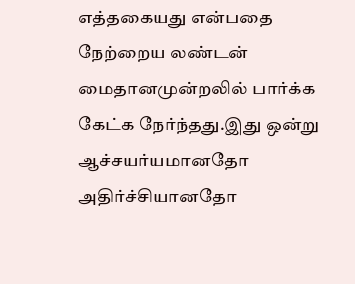எத்தகையது என்பதை நேற்றைய லண்டன் மைதானமுன்றலில் பார்க்க கேட்க நேர்ந்தது.இது ஒன்று ஆச்சயர்யமானதோ அதிர்ச்சியானதோ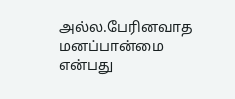அல்ல.பேரினவாத மனப்பான்மை என்பது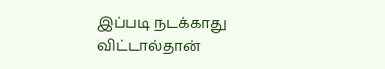இப்படி நடக்காது விட்டால்தான்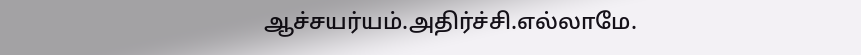ஆச்சயர்யம்.அதிர்ச்சி.எல்லாமே.